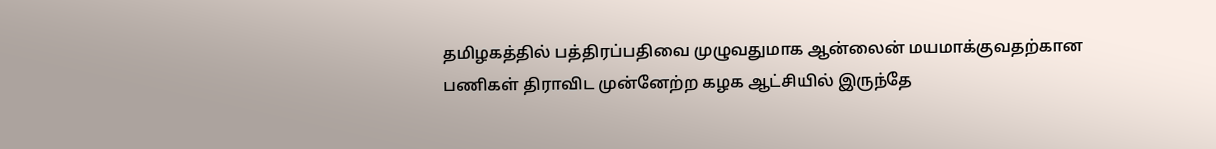தமிழகத்தில் பத்திரப்பதிவை முழுவதுமாக ஆன்லைன் மயமாக்குவதற்கான பணிகள் திராவிட முன்னேற்ற கழக ஆட்சியில் இருந்தே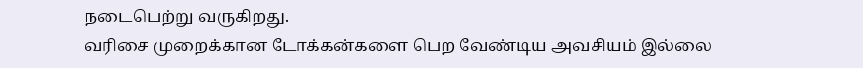நடைபெற்று வருகிறது.
வரிசை முறைக்கான டோக்கன்களை பெற வேண்டிய அவசியம் இல்லை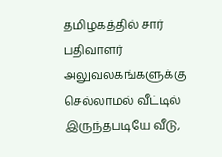தமிழகத்தில் சார் பதிவாளர் அலுவலகங்களுக்கு செல்லாமல் வீட்டில் இருந்தபடியே வீடு,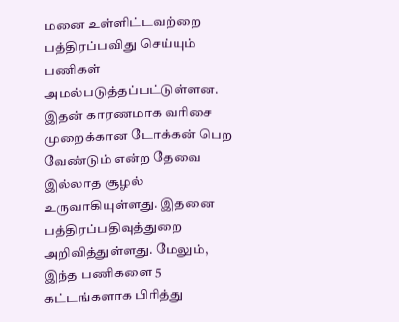மனை உள்ளிட்டவற்றை பத்திரப்பவிது செய்யும் பணிகள் அமல்படுத்தப்பட்டுள்ளன. இதன் காரணமாக வரிசை முறைக்கான டோக்கன் பெற வேண்டும் என்ற தேவை இல்லாத சூழல் உருவாகியுள்ளது. இதனை பத்திரப்பதிவுத்துறை அறிவித்துள்ளது. மேலும், இந்த பணிகளை 5 கட்டங்களாக பிரித்து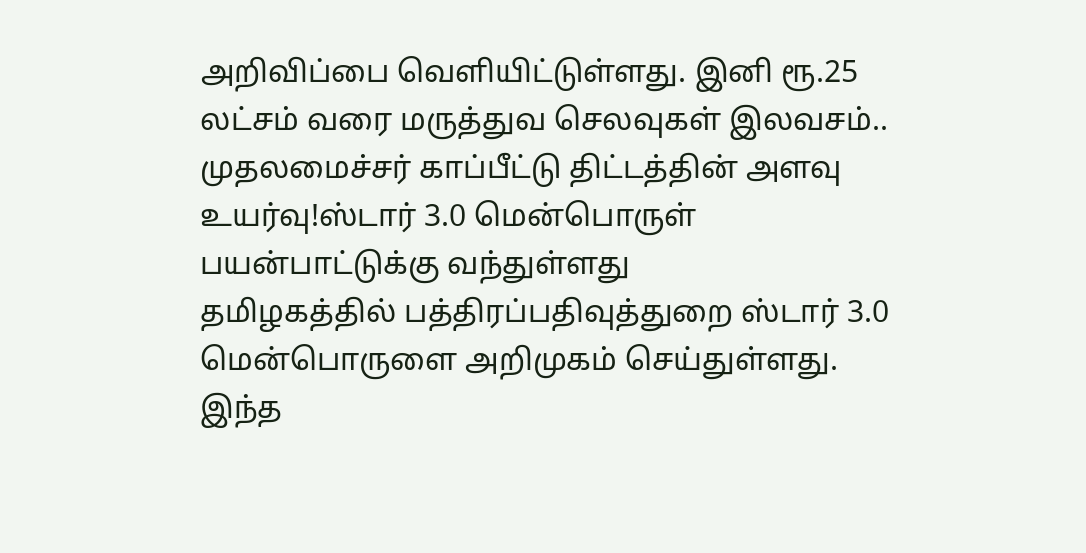அறிவிப்பை வெளியிட்டுள்ளது. இனி ரூ.25 லட்சம் வரை மருத்துவ செலவுகள் இலவசம்.. முதலமைச்சர் காப்பீட்டு திட்டத்தின் அளவு உயர்வு!ஸ்டார் 3.0 மென்பொருள் பயன்பாட்டுக்கு வந்துள்ளது
தமிழகத்தில் பத்திரப்பதிவுத்துறை ஸ்டார் 3.0 மென்பொருளை அறிமுகம் செய்துள்ளது. இந்த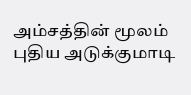அம்சத்தின் மூலம் புதிய அடுக்குமாடி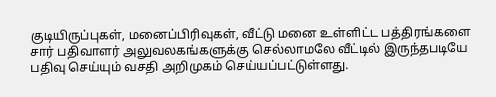குடியிருப்புகள், மனைப்பிரிவுகள், வீட்டு மனை உள்ளிட்ட பத்திரங்களை சார் பதிவாளர் அலுவலகங்களுக்கு செல்லாமலே வீட்டில் இருந்தபடியே பதிவு செய்யும் வசதி அறிமுகம் செய்யப்பட்டுள்ளது.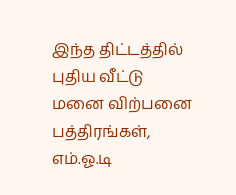இந்த திட்டத்தில் புதிய வீட்டு மனை விற்பனை பத்திரங்கள், எம்.ஓ.டி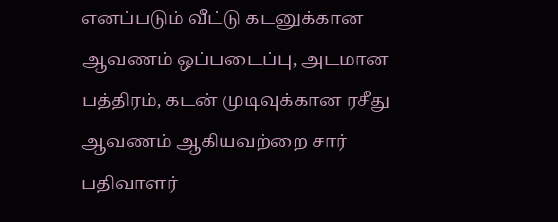எனப்படும் வீட்டு கடனுக்கான ஆவணம் ஒப்படைப்பு, அடமான பத்திரம், கடன் முடிவுக்கான ரசீது ஆவணம் ஆகியவற்றை சார் பதிவாளர்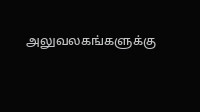அலுவலகங்களுக்கு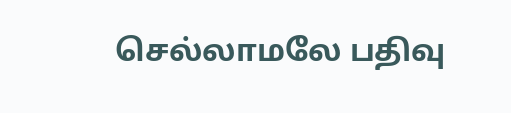செல்லாமலே பதிவு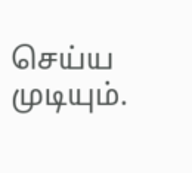செய்ய முடியும்.